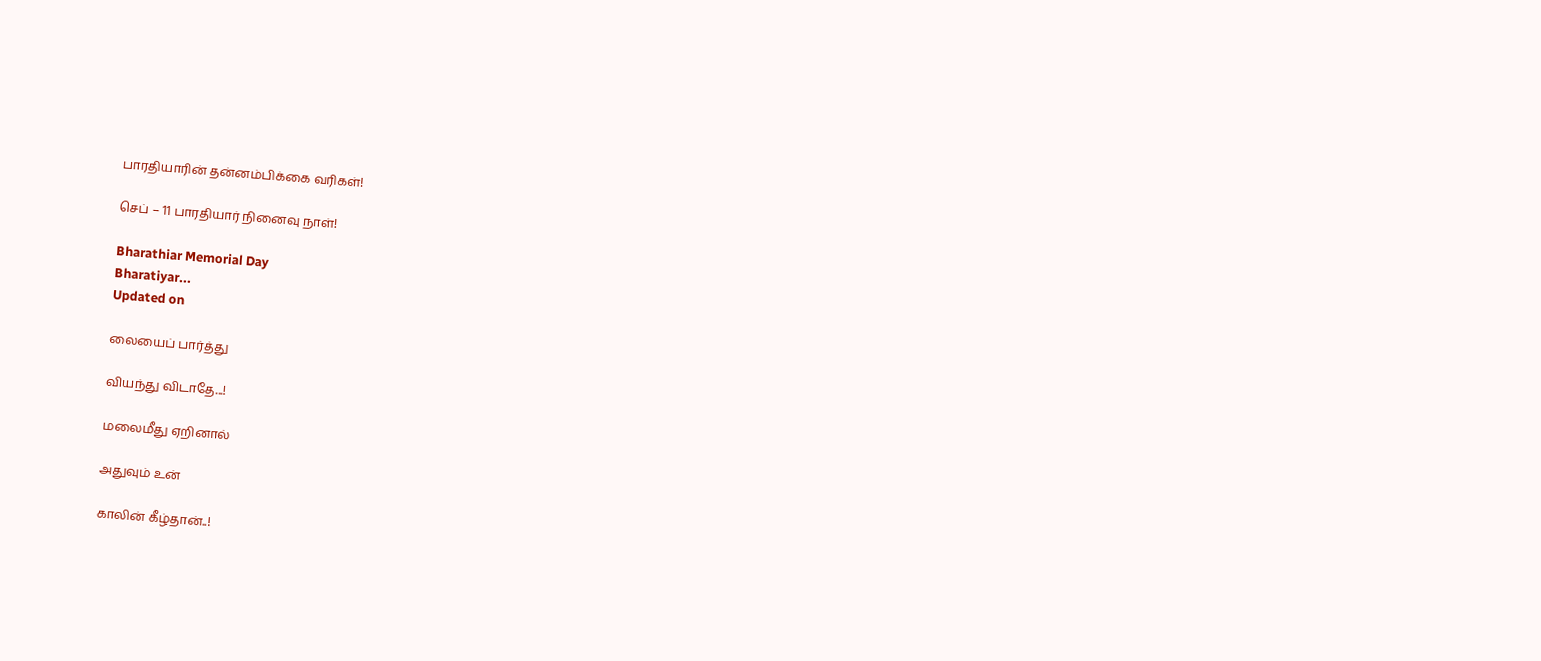பாரதியாரின் தன்னம்பிக்கை வரிகள்!

செப் – 11 பாரதியார் நினைவு நாள்!

Bharathiar Memorial Day
Bharatiyar...
Updated on

லையைப் பார்த்து

வியந்து விடாதே...!

மலைமீது ஏறினால்

அதுவும் உன்

காலின் கீழ்தான்..!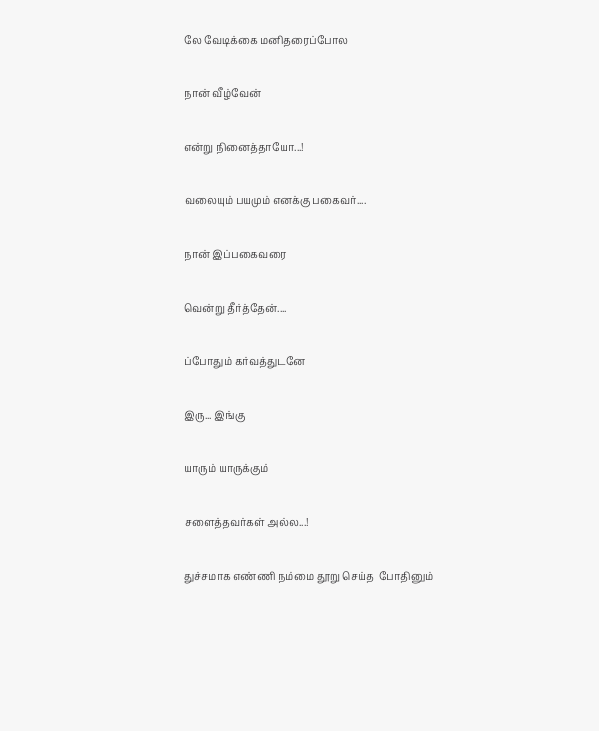லே வேடிக்கை மனிதரைப்போல

நான் வீழ்வேன்

என்று நினைத்தாயோ...!

வலையும் பயமும் எனக்கு பகைவர்....

நான் இப்பகைவரை

வென்று தீர்த்தேன்....

ப்போதும் கர்வத்துடனே

இரு... இங்கு

யாரும் யாருக்கும்

சளைத்தவர்கள் அல்ல...!

துச்சமாக எண்ணி நம்மை தூறு செய்த  போதினும்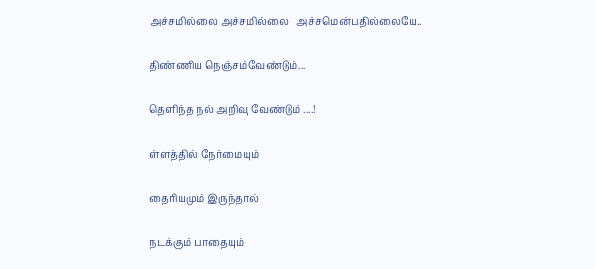அச்சமில்லை அச்சமில்லை   அச்சமென்பதில்லையே..

திண்ணிய நெஞ்சம்வேண்டும்...

தெளிந்த நல் அறிவு வேண்டும் ....!

ள்ளத்தில் நேர்மையும்

தைரியமும் இருந்தால்

நடக்கும் பாதையும்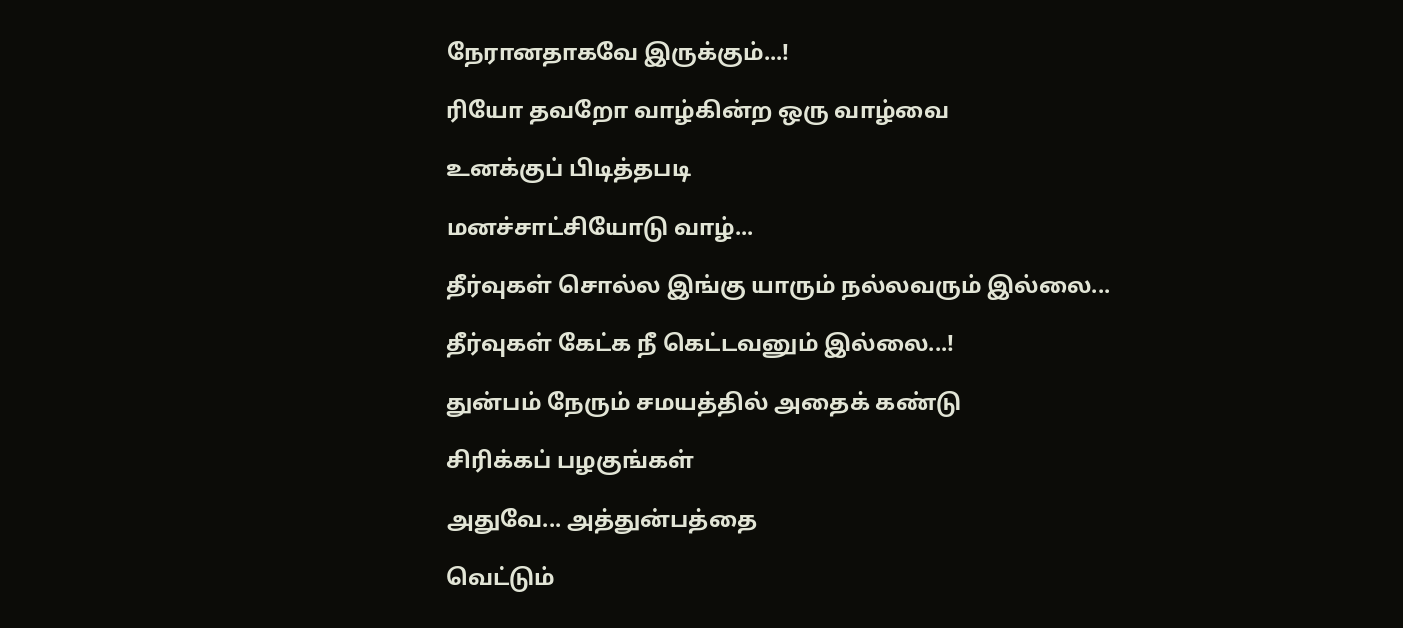நேரானதாகவே இருக்கும்...!

ரியோ தவறோ வாழ்கின்ற ஒரு வாழ்வை

உனக்குப் பிடித்தபடி

மனச்சாட்சியோடு வாழ்...

தீர்வுகள் சொல்ல இங்கு யாரும் நல்லவரும் இல்லை...

தீர்வுகள் கேட்க நீ கெட்டவனும் இல்லை...!

துன்பம் நேரும் சமயத்தில் அதைக் கண்டு

சிரிக்கப் பழகுங்கள்

அதுவே... அத்துன்பத்தை

வெட்டும்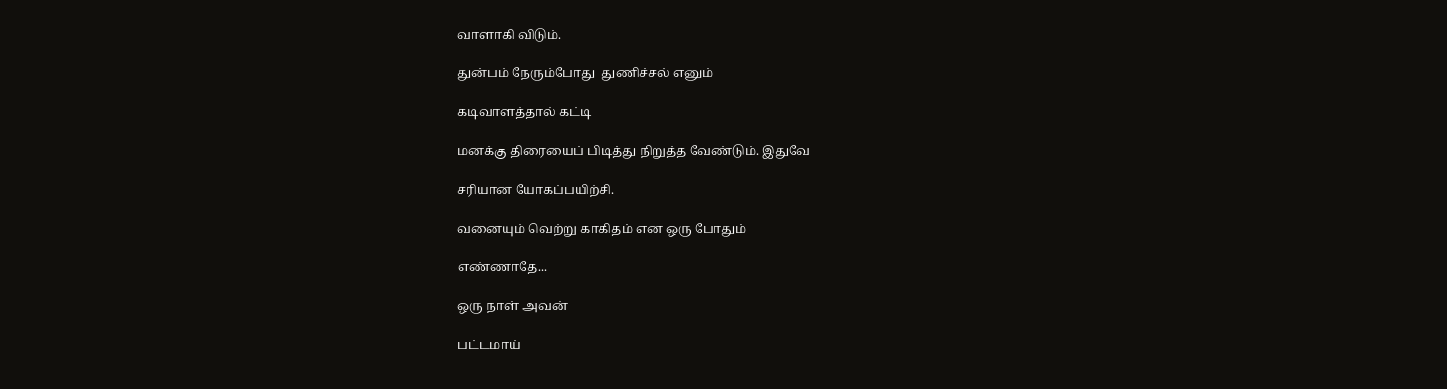வாளாகி விடும்.

துன்பம் நேரும்போது  துணிச்சல் எனும்

கடிவாளத்தால் கட்டி

மனக்கு திரையைப் பிடித்து நிறுத்த வேண்டும். இதுவே

சரியான யோகப்பயிற்சி.

வனையும் வெற்று காகிதம் என ஒரு போதும்

எண்ணாதே...

ஒரு நாள் அவன்

பட்டமாய்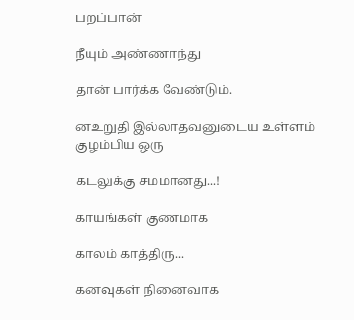பறப்பான்

நீயும் அண்ணாந்து

தான் பார்க்க வேண்டும்.

னஉறுதி இல்லாதவனுடைய உள்ளம் குழம்பிய ஒரு

கடலுக்கு சமமானது...!

காயங்கள் குணமாக

காலம் காத்திரு...

கனவுகள் நினைவாக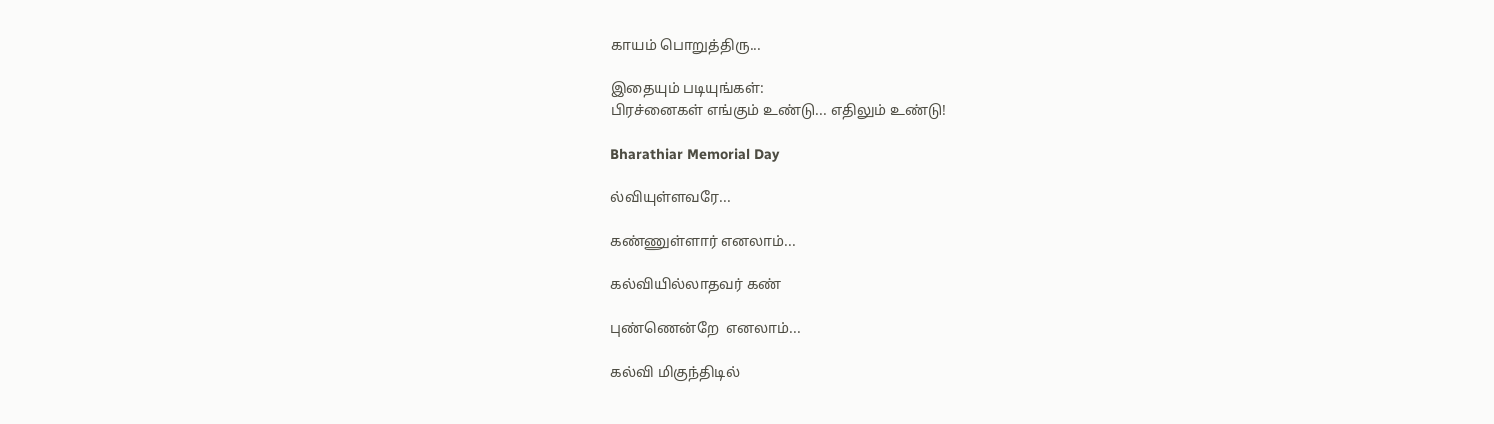காயம் பொறுத்திரு...

இதையும் படியுங்கள்:
பிரச்னைகள் எங்கும் உண்டு... எதிலும் உண்டு!

Bharathiar Memorial Day

ல்வியுள்ளவரே...

கண்ணுள்ளார் எனலாம்...

கல்வியில்லாதவர் கண்

புண்ணென்றே  எனலாம்...

கல்வி மிகுந்திடில்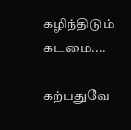கழிந்திடும் கடமை....

கற்பதுவே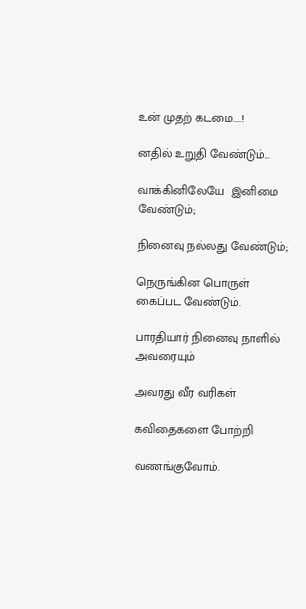உன் முதற் கடமை....!

னதில் உறுதி வேண்டும்...

வாக்கினிலேயே  இனிமை வேண்டும்;

நினைவு நல்லது வேண்டும்;

நெருங்கின பொருள் கைப்பட வேண்டும்.

பாரதியார் நினைவு நாளில் அவரையும்

அவரது வீர வரிகள்

கவிதைகளை போற்றி

வணங்குவோம்.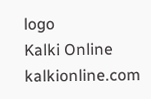logo
Kalki Online
kalkionline.com